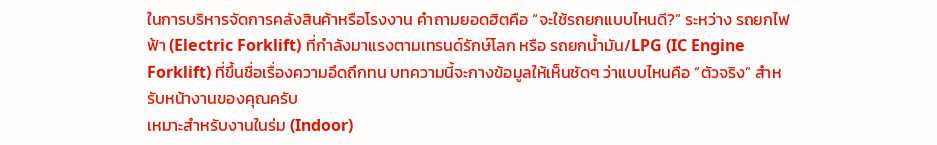ในการบริหารจัดการคลังสินค้าหรือโรงงาน คำถามยอดฮิตคือ “จะใช้รถยกแบบไหนดี?” ระหว่าง รถยกไฟฟ้า (Electric Forklift) ที่กำลังมาแรงตามเทรนด์รักษ์โลก หรือ รถยกน้ำมัน/LPG (IC Engine Forklift) ที่ขึ้นชื่อเรื่องความอึดถึกทน บทความนี้จะกางข้อมูลให้เห็นชัดๆ ว่าแบบไหนคือ “ตัวจริง” สำหรับหน้างานของคุณครับ
เหมาะสำหรับงานในร่ม (Indoor)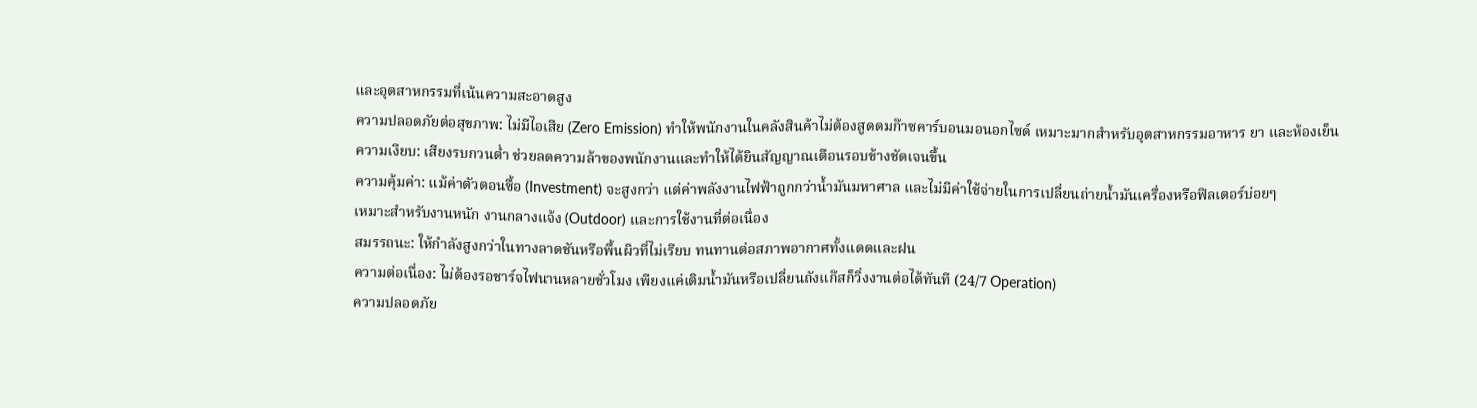และอุตสาหกรรมที่เน้นความสะอาดสูง
ความปลอดภัยต่อสุขภาพ: ไม่มีไอเสีย (Zero Emission) ทำให้พนักงานในคลังสินค้าไม่ต้องสูดดมก๊าซคาร์บอนมอนอกไซด์ เหมาะมากสำหรับอุตสาหกรรมอาหาร ยา และห้องเย็น
ความเงียบ: เสียงรบกวนต่ำ ช่วยลดความล้าของพนักงานและทำให้ได้ยินสัญญาณเตือนรอบข้างชัดเจนขึ้น
ความคุ้มค่า: แม้ค่าตัวตอนซื้อ (Investment) จะสูงกว่า แต่ค่าพลังงานไฟฟ้าถูกกว่าน้ำมันมหาศาล และไม่มีค่าใช้จ่ายในการเปลี่ยนถ่ายน้ำมันเครื่องหรือฟิลเตอร์บ่อยๆ
เหมาะสำหรับงานหนัก งานกลางแจ้ง (Outdoor) และการใช้งานที่ต่อเนื่อง
สมรรถนะ: ให้กำลังสูงกว่าในทางลาดชันหรือพื้นผิวที่ไม่เรียบ ทนทานต่อสภาพอากาศทั้งแดดและฝน
ความต่อเนื่อง: ไม่ต้องรอชาร์จไฟนานหลายชั่วโมง เพียงแค่เติมน้ำมันหรือเปลี่ยนถังแก๊สก็วิ่งงานต่อได้ทันที (24/7 Operation)
ความปลอดภัย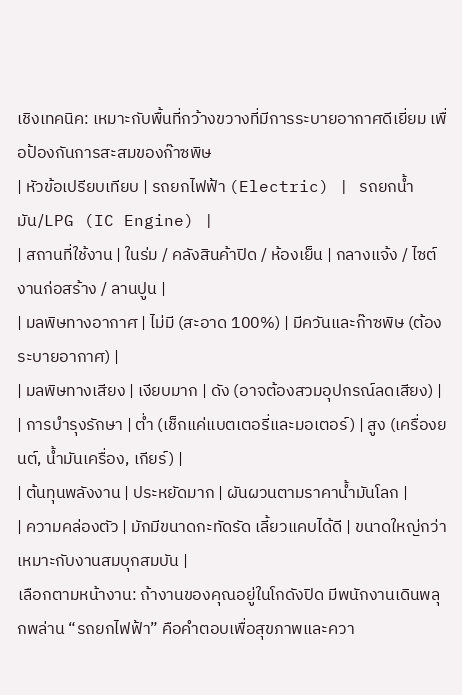เชิงเทคนิค: เหมาะกับพื้นที่กว้างขวางที่มีการระบายอากาศดีเยี่ยม เพื่อป้องกันการสะสมของก๊าซพิษ
| หัวข้อเปรียบเทียบ | รถยกไฟฟ้า (Electric) | รถยกน้ำมัน/LPG (IC Engine) |
| สถานที่ใช้งาน | ในร่ม / คลังสินค้าปิด / ห้องเย็น | กลางแจ้ง / ไซต์งานก่อสร้าง / ลานปูน |
| มลพิษทางอากาศ | ไม่มี (สะอาด 100%) | มีควันและก๊าซพิษ (ต้องระบายอากาศ) |
| มลพิษทางเสียง | เงียบมาก | ดัง (อาจต้องสวมอุปกรณ์ลดเสียง) |
| การบำรุงรักษา | ต่ำ (เช็กแค่แบตเตอรี่และมอเตอร์) | สูง (เครื่องยนต์, น้ำมันเครื่อง, เกียร์) |
| ต้นทุนพลังงาน | ประหยัดมาก | ผันผวนตามราคาน้ำมันโลก |
| ความคล่องตัว | มักมีขนาดกะทัดรัด เลี้ยวแคบได้ดี | ขนาดใหญ่กว่า เหมาะกับงานสมบุกสมบัน |
เลือกตามหน้างาน: ถ้างานของคุณอยู่ในโกดังปิด มีพนักงานเดินพลุกพล่าน “รถยกไฟฟ้า” คือคำตอบเพื่อสุขภาพและควา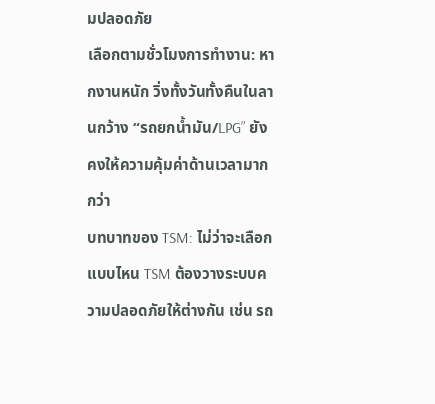มปลอดภัย
เลือกตามชั่วโมงการทำงาน: หากงานหนัก วิ่งทั้งวันทั้งคืนในลานกว้าง “รถยกน้ำมัน/LPG” ยังคงให้ความคุ้มค่าด้านเวลามากกว่า
บทบาทของ TSM: ไม่ว่าจะเลือกแบบไหน TSM ต้องวางระบบความปลอดภัยให้ต่างกัน เช่น รถ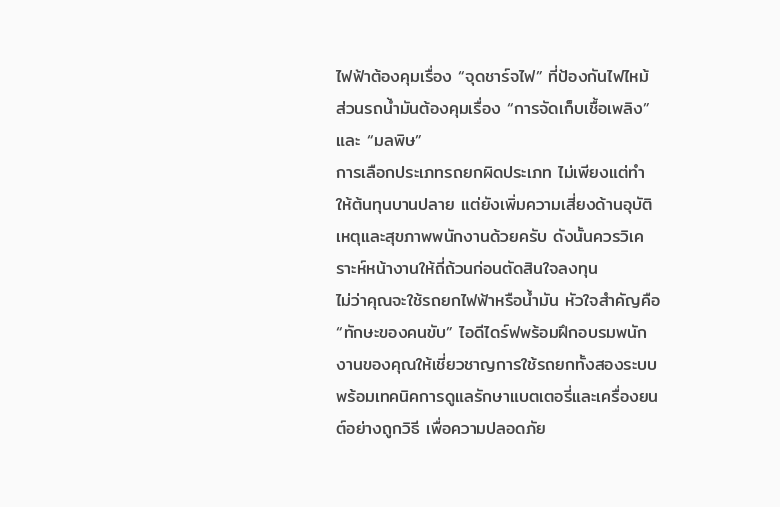ไฟฟ้าต้องคุมเรื่อง “จุดชาร์จไฟ” ที่ป้องกันไฟไหม้ ส่วนรถน้ำมันต้องคุมเรื่อง “การจัดเก็บเชื้อเพลิง” และ “มลพิษ”
การเลือกประเภทรถยกผิดประเภท ไม่เพียงแต่ทำให้ต้นทุนบานปลาย แต่ยังเพิ่มความเสี่ยงด้านอุบัติเหตุและสุขภาพพนักงานด้วยครับ ดังนั้นควรวิเคราะห์หน้างานให้ถี่ถ้วนก่อนตัดสินใจลงทุน
ไม่ว่าคุณจะใช้รถยกไฟฟ้าหรือน้ำมัน หัวใจสำคัญคือ “ทักษะของคนขับ” ไอดีไดร์ฟพร้อมฝึกอบรมพนักงานของคุณให้เชี่ยวชาญการใช้รถยกทั้งสองระบบ พร้อมเทคนิคการดูแลรักษาแบตเตอรี่และเครื่องยนต์อย่างถูกวิธี เพื่อความปลอดภัย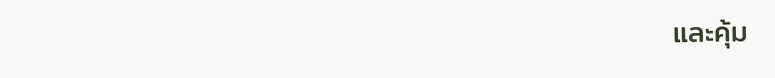และคุ้ม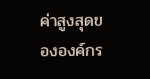ค่าสูงสุดขององค์กร